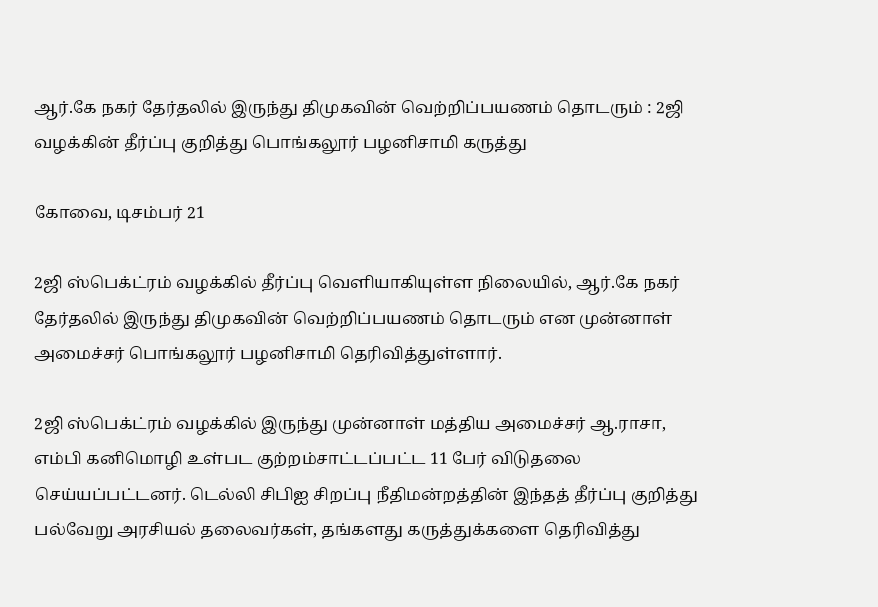ஆர்.கே நகர் தேர்தலில் இருந்து திமுகவின் வெற்றிப்பயணம் தொடரும் : 2ஜி வழக்கின் தீர்ப்பு குறித்து பொங்கலூர் பழனிசாமி கருத்து

கோவை, டிசம்பர் 21

2ஜி ஸ்பெக்ட்ரம் வழக்கில் தீர்ப்பு வெளியாகியுள்ள நிலையில், ஆர்.கே நகர் தேர்தலில் இருந்து திமுகவின் வெற்றிப்பயணம் தொடரும் என முன்னாள் அமைச்சர் பொங்கலூர் பழனிசாமி தெரிவித்துள்ளார்.

2ஜி ஸ்பெக்ட்ரம் வழக்கில் இருந்து முன்னாள் மத்திய அமைச்சர் ஆ.ராசா, எம்பி கனிமொழி உள்பட குற்றம்சாட்டப்பட்ட 11 பேர் விடுதலை செய்யப்பட்டனர். டெல்லி சிபிஐ சிறப்பு நீதிமன்றத்தின் இந்தத் தீர்ப்பு குறித்து பல்வேறு அரசியல் தலைவர்கள், தங்களது கருத்துக்களை தெரிவித்து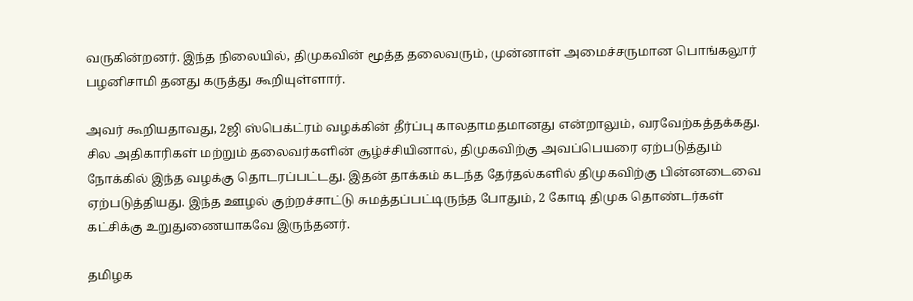வருகின்றனர். இந்த நிலையில், திமுகவின் மூத்த தலைவரும், முன்னாள் அமைச்சருமான பொங்கலூர் பழனிசாமி தனது கருத்து கூறியுள்ளார்.

அவர் கூறியதாவது, 2ஜி ஸ்பெக்ட்ரம் வழக்கின் தீர்ப்பு காலதாமதமானது என்றாலும், வரவேற்கத்தக்கது. சில அதிகாரிகள் மற்றும் தலைவர்களின் சூழ்ச்சியினால், திமுகவிற்கு அவப்பெயரை ஏற்படுத்தும் நோக்கில் இந்த வழக்கு தொடரப்பட்டது. இதன் தாக்கம் கடந்த தேர்தல்களில் திமுகவிற்கு பின்னடைவை ஏற்படுத்தியது. இந்த ஊழல் குற்றச்சாட்டு சுமத்தப்பட்டிருந்த போதும், 2 கோடி திமுக தொண்டர்கள் கட்சிக்கு உறுதுணையாகவே இருந்தனர்.

தமிழக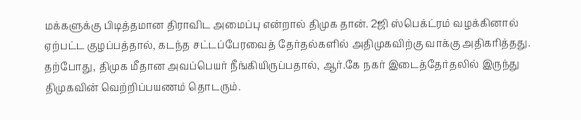மக்களுக்கு பிடித்தமான திராவிட அமைப்பு என்றால் திமுக தான். 2ஜி ஸ்பெக்ட்ரம் வழக்கினால் ஏற்பட்ட குழப்பத்தால், கடந்த சட்டப்பேரவைத் தேர்தல்களில் அதிமுகவிற்கு வாக்கு அதிகரித்தது. தற்போது, திமுக மீதான அவப்பெயர் நீங்கியிருப்பதால், ஆர்.கே நகர் இடைத்தேர்தலில் இருந்து திமுகவின் வெற்றிப்பயணம் தொடரும்.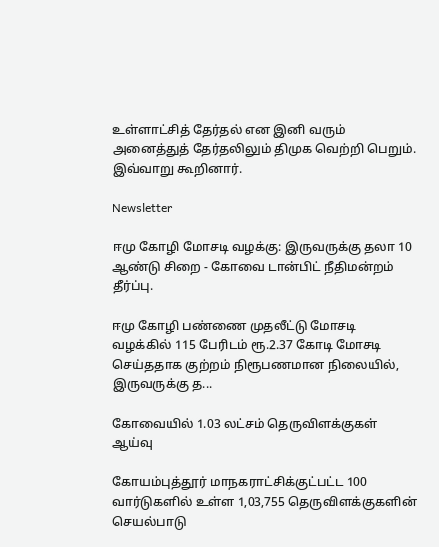உள்ளாட்சித் தேர்தல் என இனி வரும் அனைத்துத் தேர்தலிலும் திமுக வெற்றி பெறும். இவ்வாறு கூறினார்.

Newsletter

ஈமு கோழி மோசடி வழக்கு: இருவருக்கு தலா 10 ஆண்டு சிறை - கோவை டான்பிட் நீதிமன்றம் தீர்ப்பு.

ஈமு கோழி பண்ணை முதலீட்டு மோசடி வழக்கில் 115 பேரிடம் ரூ.2.37 கோடி மோசடி செய்ததாக குற்றம் நிரூபணமான நிலையில், இருவருக்கு த...

கோவையில் 1.03 லட்சம் தெருவிளக்குகள் ஆய்வு

கோயம்புத்தூர் மாநகராட்சிக்குட்பட்ட 100 வார்டுகளில் உள்ள 1,03,755 தெருவிளக்குகளின் செயல்பாடு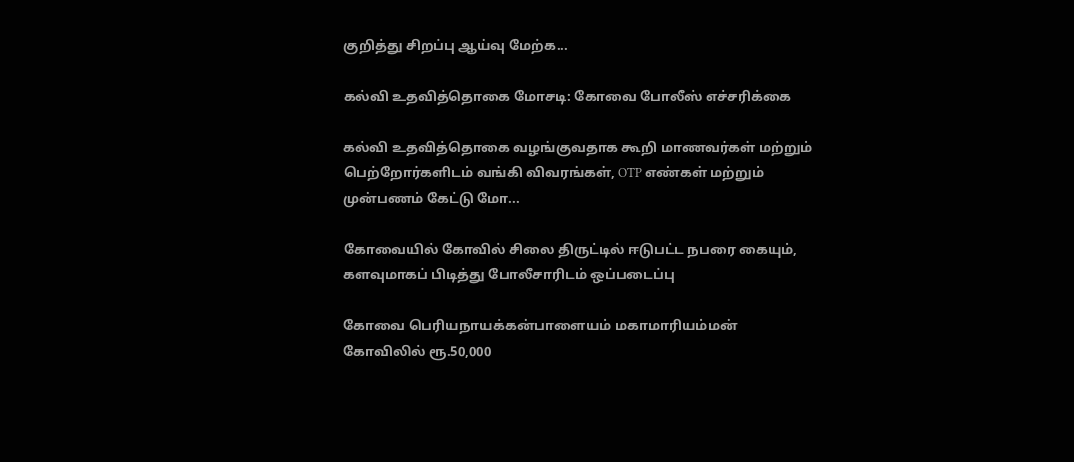குறித்து சிறப்பு ஆய்வு மேற்க...

கல்வி உதவித்தொகை மோசடி: கோவை போலீஸ் எச்சரிக்கை

கல்வி உதவித்தொகை வழங்குவதாக கூறி மாணவர்கள் மற்றும் பெற்றோர்களிடம் வங்கி விவரங்கள், OTP எண்கள் மற்றும் முன்பணம் கேட்டு மோ...

கோவையில் கோவில் சிலை திருட்டில் ஈடுபட்ட நபரை கையும், களவுமாகப் பிடித்து போலீசாரிடம் ஒப்படைப்பு

கோவை பெரியநாயக்கன்பாளையம் மகாமாரியம்மன் கோவிலில் ரூ.50,000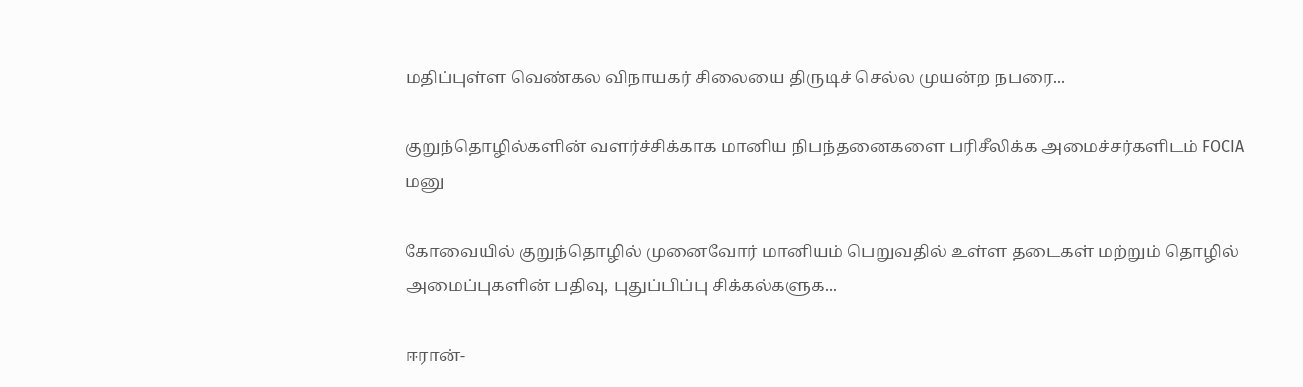மதிப்புள்ள வெண்கல விநாயகர் சிலையை திருடிச் செல்ல முயன்ற நபரை...

குறுந்தொழில்களின் வளர்ச்சிக்காக மானிய நிபந்தனைகளை பரிசீலிக்க அமைச்சர்களிடம் FOCIA மனு

கோவையில் குறுந்தொழில் முனைவோர் மானியம் பெறுவதில் உள்ள தடைகள் மற்றும் தொழில் அமைப்புகளின் பதிவு, புதுப்பிப்பு சிக்கல்களுக...

ஈரான்-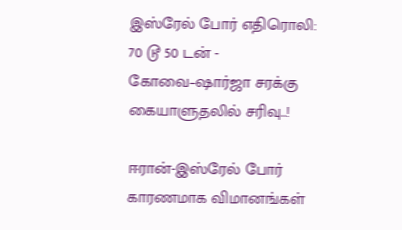இஸ்ரேல் போர் எதிரொலி: 70 டூ 50 டன் - கோவை–ஷார்ஜா சரக்கு கையாளுதலில் சரிவு..!

ஈரான்-இஸ்ரேல் போர் காரணமாக விமானங்கள்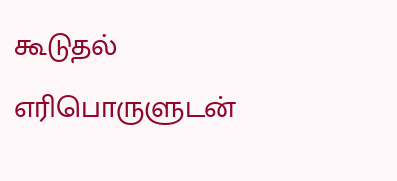கூடுதல் எரிபொருளுடன்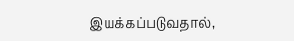இயக்கப்படுவதால்,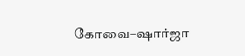கோவை–ஷார்ஜா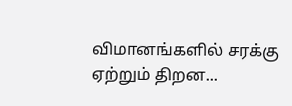விமானங்களில் சரக்கு ஏற்றும் திறன...